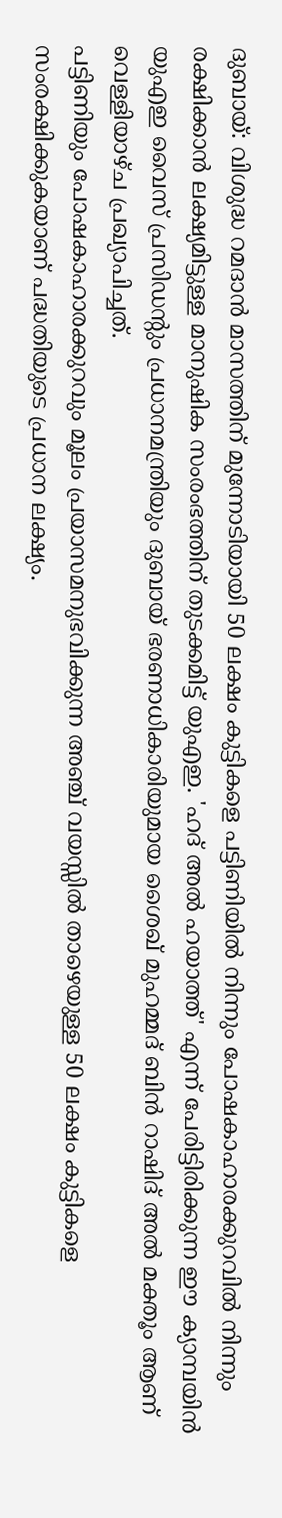ദുബായ്: വിശുദ്ധ റമദാൻ മാസത്തിന് മുന്നോടിയായി 50 ലക്ഷം കുട്ടികളെ പട്ടിണിയിൽ നിന്നും പോഷകാഹാരക്കുറവിൽ നിന്നും രക്ഷിക്കാൻ ലക്ഷ്യമിട്ടുള്ള മാനുഷിക സംരംഭത്തിന് തുടക്കമിട്ട് യുഎഇ. 'ഹദ് അൽ ഹയാത്ത്' എന്ന് പേരിട്ടിരിക്കുന്ന ഈ ക്യാമ്പയിൻ യുഎഇ വൈസ് പ്രസിഡന്റും പ്രധാനമന്ത്രിയും ദുബായ് ഭരണാധികാരിയുമായ ശൈഖ് മുഹമ്മദ് ബിൻ റാഷിദ് അൽ മക്തൂം ആണ് വെള്ളിയാഴ്ച പ്രഖ്യാപിച്ചത്.
പട്ടിണിയും പോഷകാഹാരക്കുറവും മൂലം പ്രയാസമനുഭവിക്കുന്ന അഞ്ച് വയസ്സിൽ താഴെയുള്ള 50 ലക്ഷം കുട്ടികളെ സംരക്ഷിക്കുകയാണ് പദ്ധതിയുടെ പ്രധാന ലക്ഷ്യം.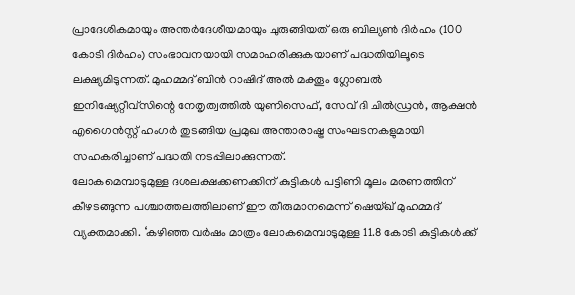പ്രാദേശികമായും അന്തർദേശീയമായും ചുരുങ്ങിയത് ഒരു ബില്യൺ ദിർഹം (100 കോടി ദിർഹം) സംഭാവനയായി സമാഹരിക്കുകയാണ് പദ്ധതിയിലൂടെ ലക്ഷ്യമിടുന്നത്. മുഹമ്മദ് ബിൻ റാഷിദ് അൽ മക്തൂം ഗ്ലോബൽ ഇനിഷ്യേറ്റീവ്സിന്റെ നേതൃത്വത്തിൽ യുണിസെഫ്, സേവ് ദി ചിൽഡ്രൻ, ആക്ഷൻ എഗൈൻസ്റ്റ് ഹംഗർ തുടങ്ങിയ പ്രമുഖ അന്താരാഷ്ട്ര സംഘടനകളുമായി സഹകരിച്ചാണ് പദ്ധതി നടപ്പിലാക്കുന്നത്.
ലോകമെമ്പാടുമുള്ള ദശലക്ഷക്കണക്കിന് കുട്ടികൾ പട്ടിണി മൂലം മരണത്തിന് കീഴടങ്ങുന്ന പശ്ചാത്തലത്തിലാണ് ഈ തീരുമാനമെന്ന് ഷെയ്ഖ് മുഹമ്മദ് വ്യക്തമാക്കി. ‘കഴിഞ്ഞ വർഷം മാത്രം ലോകമെമ്പാടുമുള്ള 11.8 കോടി കുട്ടികൾക്ക്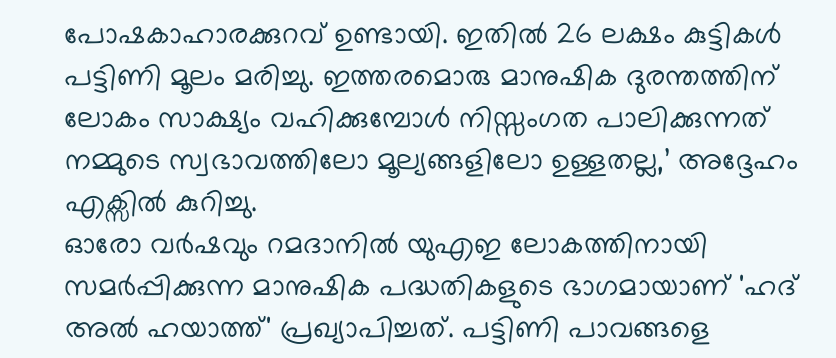പോഷകാഹാരക്കുറവ് ഉണ്ടായി. ഇതിൽ 26 ലക്ഷം കുട്ടികൾ പട്ടിണി മൂലം മരിച്ചു. ഇത്തരമൊരു മാനുഷിക ദുരന്തത്തിന് ലോകം സാക്ഷ്യം വഹിക്കുമ്പോൾ നിസ്സംഗത പാലിക്കുന്നത് നമ്മുടെ സ്വഭാവത്തിലോ മൂല്യങ്ങളിലോ ഉള്ളതല്ല,’ അദ്ദേഹം എക്സിൽ കുറിച്ചു.
ഓരോ വർഷവും റമദാനിൽ യുഎഇ ലോകത്തിനായി സമർപ്പിക്കുന്ന മാനുഷിക പദ്ധതികളുടെ ഭാഗമായാണ് 'ഹദ് അൽ ഹയാത്ത്' പ്രഖ്യാപിച്ചത്. പട്ടിണി പാവങ്ങളെ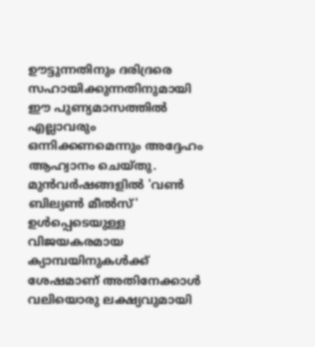ഊട്ടുന്നതിനും ദരിദ്രരെ സഹായിക്കുന്നതിനുമായി ഈ പുണ്യമാസത്തിൽ എല്ലാവരും ഒന്നിക്കണമെന്നും അദ്ദേഹം ആഹ്വാനം ചെയ്തു. മുൻവർഷങ്ങളിൽ 'വൺ ബില്യൺ മീൽസ്' ഉൾപ്പെടെയുള്ള വിജയകരമായ ക്യാമ്പയിനുകൾക്ക് ശേഷമാണ് അതിനേക്കാൾ വലിയൊരു ലക്ഷ്യവുമായി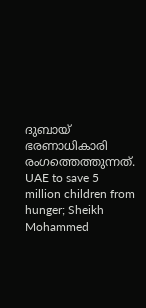ദുബായ് ഭരണാധികാരി രംഗത്തെത്തുന്നത്.
UAE to save 5 million children from hunger; Sheikh Mohammed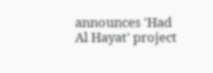announces 'Had Al Hayat' project